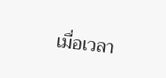เมื่อเวลา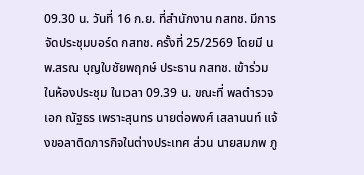09.30 น. วันที่ 16 ก.ย. ที่สำนักงาน กสทช. มีการจัดประชุมบอร์ด กสทช. ครั้งที่ 25/2569 โดยมี นพ.สรณ บุญใบชัยพฤกษ์ ประธาน กสทช. เข้าร่วมในห้องประชุม ในเวลา 09.39 น. ขณะที่ พลตำรวจเอก ณัฐธร เพราะสุนทร นายต่อพงศ์ เสลานนท์ แจ้งขอลาติดภารกิจในต่างประเทศ ส่วน นายสมภพ ภู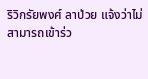ริวิกรัยพงศ์ ลาป่วย แจ้งว่าไม่สามารถเข้าร่ว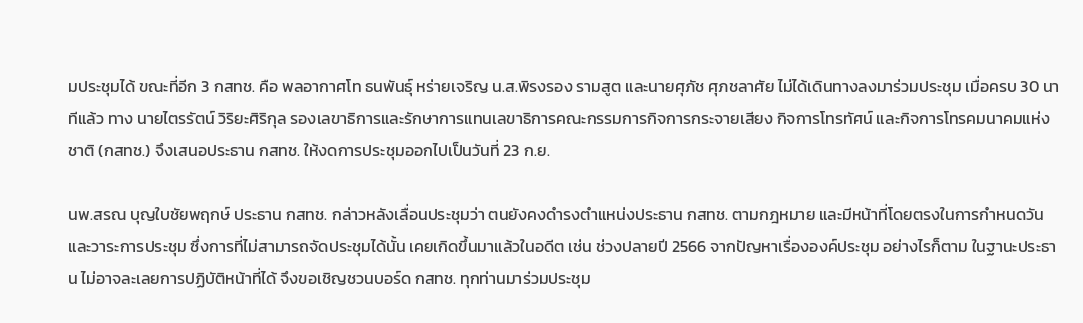มประชุมได้ ขณะที่อีก 3 กสทช. คือ พลอากาศโท ธนพันธุ์ หร่ายเจริญ น.ส.พิรงรอง รามสูต และนายศุภัช ศุภชลาศัย ไม่ได้เดินทางลงมาร่วมประชุม เมื่อครบ 30 นาทีแล้ว ทาง นายไตรรัตน์ วิริยะศิริกุล รองเลขาธิการและรักษาการแทนเลขาธิการคณะกรรมการกิจการกระจายเสียง กิจการโทรทัศน์ และกิจการโทรคมนาคมแห่งชาติ (กสทช.) จึงเสนอประธาน กสทช. ให้งดการประชุมออกไปเป็นวันที่ 23 ก.ย.

นพ.สรณ บุญใบชัยพฤกษ์ ประธาน กสทช. กล่าวหลังเลื่อนประชุมว่า ตนยังคงดำรงตำแหน่งประธาน กสทช. ตามกฎหมาย และมีหน้าที่โดยตรงในการกำหนดวันและวาระการประชุม ซึ่งการที่ไม่สามารถจัดประชุมได้นั้น เคยเกิดขึ้นมาแล้วในอดีต เช่น ช่วงปลายปี 2566 จากปัญหาเรื่ององค์ประชุม อย่างไรก็ตาม ในฐานะประธาน ไม่อาจละเลยการปฏิบัติหน้าที่ได้ จึงขอเชิญชวนบอร์ด กสทช. ทุกท่านมาร่วมประชุม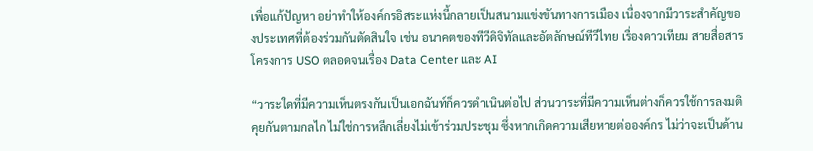เพื่อแก้ปัญหา อย่าทำให้องค์กรอิสระแห่งนี้กลายเป็นสนามแข่งขันทางการเมือง เนื่องจากมีวาระสำคัญของประเทศที่ต้องร่วมกันตัดสินใจ เช่น อนาคตของทีวีดิจิทัลและอัตลักษณ์ทีวีไทย เรื่องดาวเทียม สายสื่อสาร โครงการ USO ตลอดจนเรื่อง Data Center และ AI

“วาระใดที่มีความเห็นตรงกันเป็นเอกฉันท์ก็ควรดำเนินต่อไป ส่วนวาระที่มีความเห็นต่างก็ควรใช้การลงมติคุยกันตามกลไก ไม่ใช่การหลีกเลี่ยงไม่เข้าร่วมประชุม ซึ่งหากเกิดความเสียหายต่อองค์กร ไม่ว่าจะเป็นด้าน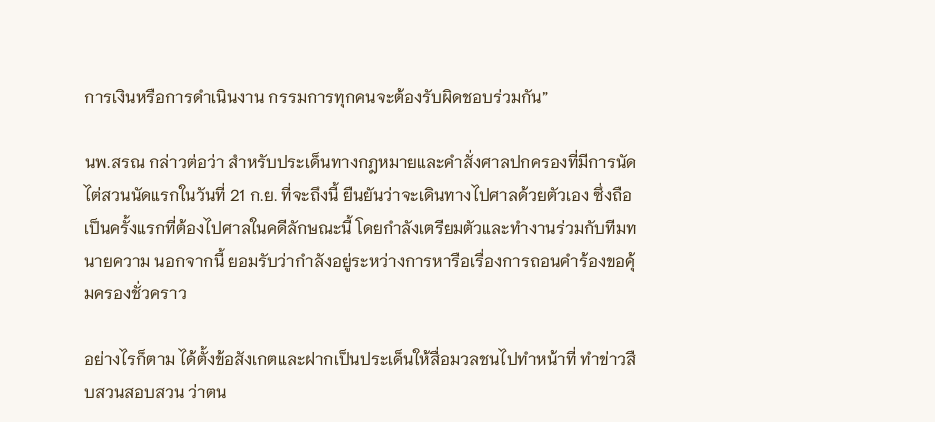การเงินหรือการดำเนินงาน กรรมการทุกคนจะต้องรับผิดชอบร่วมกัน”

นพ.สรณ กล่าวต่อว่า สำหรับประเด็นทางกฎหมายและคำสั่งศาลปกครองที่มีการนัดไต่สวนนัดแรกในวันที่ 21 ก.ย. ที่จะถึงนี้ ยืนยันว่าจะเดินทางไปศาลด้วยตัวเอง ซึ่งถือเป็นครั้งแรกที่ต้องไปศาลในคดีลักษณะนี้ โดยกำลังเตรียมตัวและทำงานร่วมกับทีมทนายความ นอกจากนี้ ยอมรับว่ากำลังอยู่ระหว่างการหารือเรื่องการถอนคำร้องขอคุ้มครองชั่วคราว

อย่างไรก็ตาม ได้ตั้งข้อสังเกตและฝากเป็นประเด็นให้สื่อมวลชนไปทำหน้าที่ ทำข่าวสืบสวนสอบสวน ว่าตน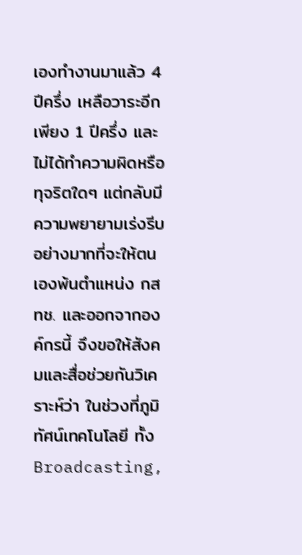เองทำงานมาแล้ว 4 ปีครึ่ง เหลือวาระอีกเพียง 1 ปีครึ่ง และไม่ได้ทำความผิดหรือทุจริตใดๆ แต่กลับมีความพยายามเร่งรีบอย่างมากที่จะให้ตนเองพ้นตำแหน่ง กสทช. และออกจากองค์กรนี้ จึงขอให้สังคมและสื่อช่วยกันวิเคราะห์ว่า ในช่วงที่ภูมิทัศน์เทคโนโลยี ทั้ง Broadcasting,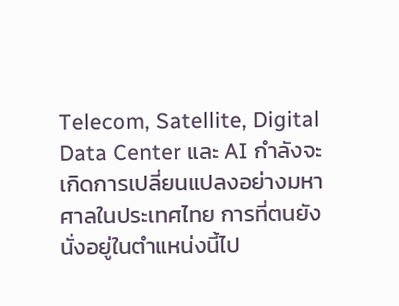Telecom, Satellite, Digital Data Center และ AI กำลังจะเกิดการเปลี่ยนแปลงอย่างมหาศาลในประเทศไทย การที่ตนยังนั่งอยู่ในตำแหน่งนี้ไป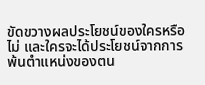ขัดขวางผลประโยชน์ของใครหรือไม่ และใครจะได้ประโยชน์จากการพ้นตำแหน่งของตน